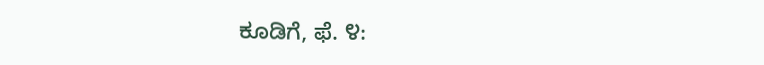ಕೂಡಿಗೆ, ಫೆ. ೪: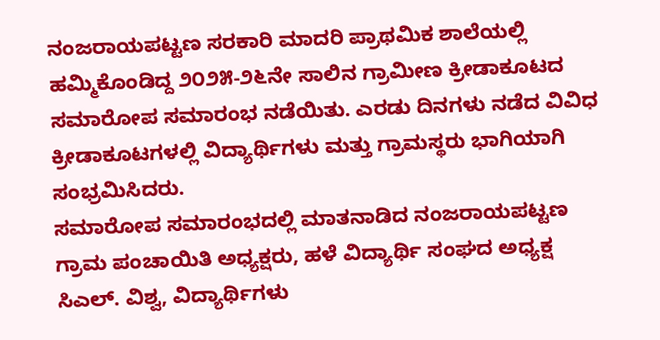ನಂಜರಾಯಪಟ್ಟಣ ಸರಕಾರಿ ಮಾದರಿ ಪ್ರಾಥಮಿಕ ಶಾಲೆಯಲ್ಲಿ ಹಮ್ಮಿಕೊಂಡಿದ್ದ ೨೦೨೫-೨೬ನೇ ಸಾಲಿನ ಗ್ರಾಮೀಣ ಕ್ರೀಡಾಕೂಟದ ಸಮಾರೋಪ ಸಮಾರಂಭ ನಡೆಯಿತು. ಎರಡು ದಿನಗಳು ನಡೆದ ವಿವಿಧ ಕ್ರೀಡಾಕೂಟಗಳಲ್ಲಿ ವಿದ್ಯಾರ್ಥಿಗಳು ಮತ್ತು ಗ್ರಾಮಸ್ಥರು ಭಾಗಿಯಾಗಿ ಸಂಭ್ರಮಿಸಿದರು.
ಸಮಾರೋಪ ಸಮಾರಂಭದಲ್ಲಿ ಮಾತನಾಡಿದ ನಂಜರಾಯಪಟ್ಟಣ ಗ್ರಾಮ ಪಂಚಾಯಿತಿ ಅಧ್ಯಕ್ಷರು, ಹಳೆ ವಿದ್ಯಾರ್ಥಿ ಸಂಘದ ಅಧ್ಯಕ್ಷ ಸಿಎಲ್. ವಿಶ್ವ, ವಿದ್ಯಾರ್ಥಿಗಳು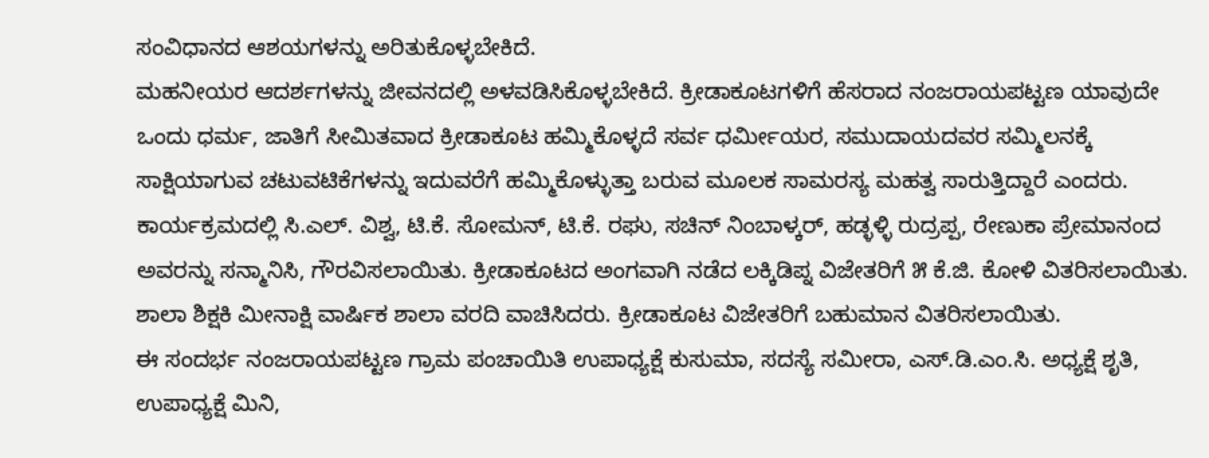ಸಂವಿಧಾನದ ಆಶಯಗಳನ್ನು ಅರಿತುಕೊಳ್ಳಬೇಕಿದೆ.
ಮಹನೀಯರ ಆದರ್ಶಗಳನ್ನು ಜೀವನದಲ್ಲಿ ಅಳವಡಿಸಿಕೊಳ್ಳಬೇಕಿದೆ. ಕ್ರೀಡಾಕೂಟಗಳಿಗೆ ಹೆಸರಾದ ನಂಜರಾಯಪಟ್ಟಣ ಯಾವುದೇ ಒಂದು ಧರ್ಮ, ಜಾತಿಗೆ ಸೀಮಿತವಾದ ಕ್ರೀಡಾಕೂಟ ಹಮ್ಮಿಕೊಳ್ಳದೆ ಸರ್ವ ಧರ್ಮೀಯರ, ಸಮುದಾಯದವರ ಸಮ್ಮಿಲನಕ್ಕೆ ಸಾಕ್ಷಿಯಾಗುವ ಚಟುವಟಿಕೆಗಳನ್ನು ಇದುವರೆಗೆ ಹಮ್ಮಿಕೊಳ್ಳುತ್ತಾ ಬರುವ ಮೂಲಕ ಸಾಮರಸ್ಯ ಮಹತ್ವ ಸಾರುತ್ತಿದ್ದಾರೆ ಎಂದರು.
ಕಾರ್ಯಕ್ರಮದಲ್ಲಿ ಸಿ.ಎಲ್. ವಿಶ್ವ, ಟಿ.ಕೆ. ಸೋಮನ್, ಟಿ.ಕೆ. ರಘು, ಸಚಿನ್ ನಿಂಬಾಳ್ಕರ್, ಹಡ್ಳಳ್ಳಿ ರುದ್ರಪ್ಪ, ರೇಣುಕಾ ಪ್ರೇಮಾನಂದ ಅವರನ್ನು ಸನ್ಮಾನಿಸಿ, ಗೌರವಿಸಲಾಯಿತು. ಕ್ರೀಡಾಕೂಟದ ಅಂಗವಾಗಿ ನಡೆದ ಲಕ್ಕಿಡಿಪ್ನ ವಿಜೇತರಿಗೆ ೫ ಕೆ.ಜಿ. ಕೋಳಿ ವಿತರಿಸಲಾಯಿತು. ಶಾಲಾ ಶಿಕ್ಷಕಿ ಮೀನಾಕ್ಷಿ ವಾರ್ಷಿಕ ಶಾಲಾ ವರದಿ ವಾಚಿಸಿದರು. ಕ್ರೀಡಾಕೂಟ ವಿಜೇತರಿಗೆ ಬಹುಮಾನ ವಿತರಿಸಲಾಯಿತು.
ಈ ಸಂದರ್ಭ ನಂಜರಾಯಪಟ್ಟಣ ಗ್ರಾಮ ಪಂಚಾಯಿತಿ ಉಪಾಧ್ಯಕ್ಷೆ ಕುಸುಮಾ, ಸದಸ್ಯೆ ಸಮೀರಾ, ಎಸ್.ಡಿ.ಎಂ.ಸಿ. ಅಧ್ಯಕ್ಷೆ ಶೃತಿ, ಉಪಾಧ್ಯಕ್ಷೆ ಮಿನಿ,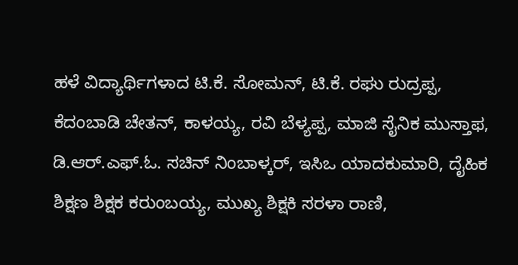ಹಳೆ ವಿದ್ಯಾರ್ಥಿಗಳಾದ ಟಿ.ಕೆ. ಸೋಮನ್, ಟಿ.ಕೆ. ರಘು ರುದ್ರಪ್ಪ, ಕೆದಂಬಾಡಿ ಚೇತನ್, ಕಾಳಯ್ಯ, ರವಿ ಬೆಳ್ಯಪ್ಪ, ಮಾಜಿ ಸೈನಿಕ ಮುಸ್ತಾಫ, ಡಿ.ಆರ್.ಎಫ್.ಓ. ಸಚಿನ್ ನಿಂಬಾಳ್ಕರ್, ಇಸಿಒ ಯಾದಕುಮಾರಿ, ದೈಹಿಕ ಶಿಕ್ಷಣ ಶಿಕ್ಷಕ ಕರುಂಬಯ್ಯ, ಮುಖ್ಯ ಶಿಕ್ಷಕಿ ಸರಳಾ ರಾಣಿ,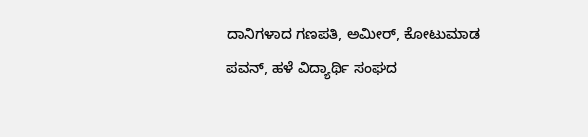ದಾನಿಗಳಾದ ಗಣಪತಿ, ಅಮೀರ್, ಕೋಟುಮಾಡ ಪವನ್, ಹಳೆ ವಿದ್ಯಾರ್ಥಿ ಸಂಘದ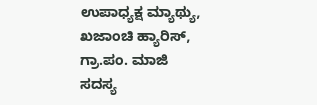ಉಪಾಧ್ಯಕ್ಷ ಮ್ಯಾಥ್ಯು, ಖಜಾಂಚಿ ಹ್ಯಾರಿಸ್, ಗ್ರಾ.ಪಂ. ಮಾಜಿ ಸದಸ್ಯ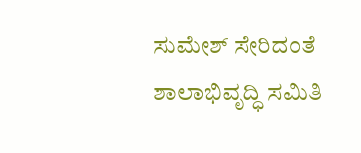ಸುಮೇಶ್ ಸೇರಿದಂತೆ ಶಾಲಾಭಿವೃದ್ಧಿ ಸಮಿತಿ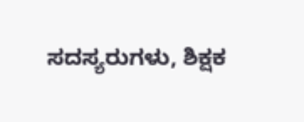ಸದಸ್ಯರುಗಳು, ಶಿಕ್ಷಕ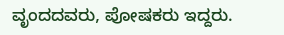ವೃಂದದವರು, ಪೋಷಕರು ಇದ್ದರು.